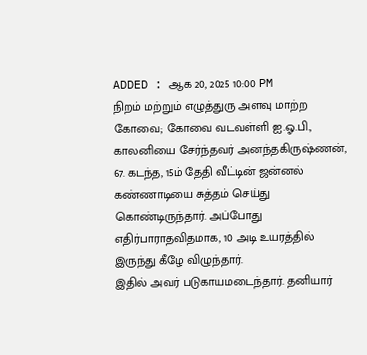ADDED : ஆக 20, 2025 10:00 PM
நிறம் மற்றும் எழுத்துரு அளவு மாற்ற
கோவை; கோவை வடவள்ளி ஐ.ஓ.பி., காலனியை சேர்ந்தவர் அனந்தகிருஷ்ணன், 67. கடந்த, 15ம் தேதி வீட்டின் ஜன்னல் கண்ணாடியை சுத்தம் செய்து கொண்டிருந்தார். அப்போது எதிர்பாராதவிதமாக, 10 அடி உயரத்தில் இருந்து கீழே விழுந்தார்.
இதில் அவர் படுகாயமடைந்தார். தனியார்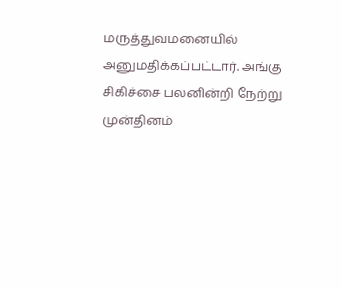மருத்துவமனையில் அனுமதிக்கப்பட்டார். அங்கு சிகிச்சை பலனின்றி நேற்று முன்தினம்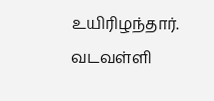உயிரிழந்தார். வடவள்ளி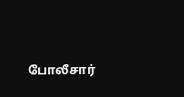போலீசார்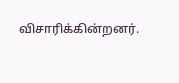விசாரிக்கின்றனர்.